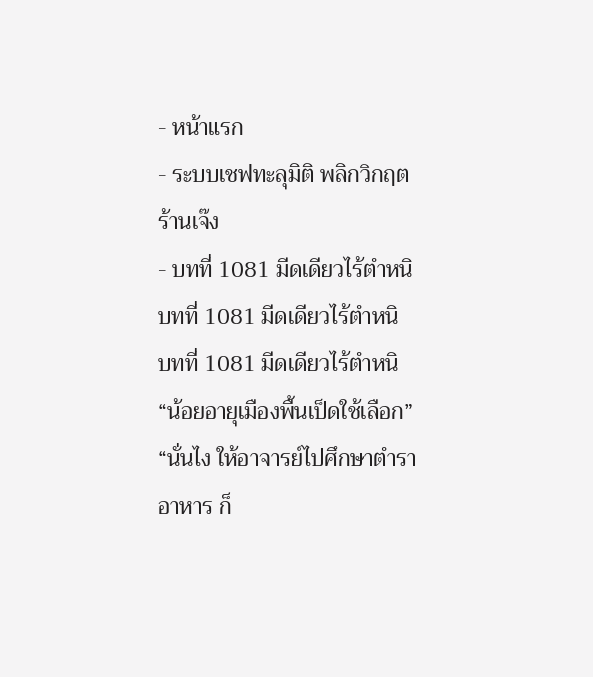- หน้าแรก
- ระบบเชฟทะลุมิติ พลิกวิกฤตร้านเจ๊ง
- บทที่ 1081 มีดเดียวไร้ตำหนิ
บทที่ 1081 มีดเดียวไร้ตำหนิ
บทที่ 1081 มีดเดียวไร้ตำหนิ
“น้อยอายุเมืองพื้นเป็ดใช้เลือก”
“นั่นไง ให้อาจารย์ไปศึกษาตำราอาหาร ก็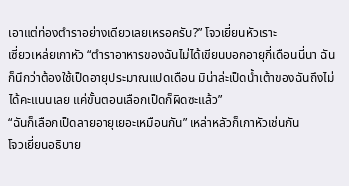เอาแต่ท่องตำราอย่างเดียวเลยเหรอครับ?” โจวเยี่ยนหัวเราะ
เซี่ยวเหล่ยเกาหัว “ตำราอาหารของฉันไม่ได้เขียนบอกอายุกี่เดือนนี่นา ฉันก็นึกว่าต้องใช้เป็ดอายุประมาณแปดเดือน มิน่าล่ะเป็ดน้ำเต้าของฉันถึงไม่ได้คะแนนเลย แค่ขั้นตอนเลือกเป็ดก็ผิดซะแล้ว”
“ฉันก็เลือกเป็ดลายอายุเยอะเหมือนกัน” เหล่าหลัวก็เกาหัวเช่นกัน
โจวเยี่ยนอธิบาย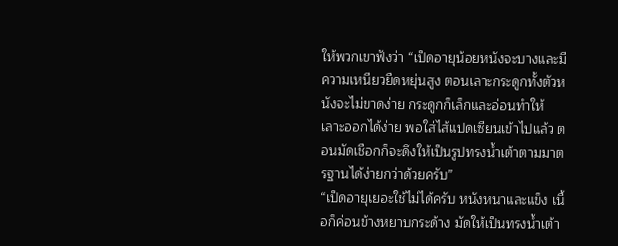ให้พวกเขาฟังว่า “เป็ดอายุน้อยหนังจะบางและมีความเหนียวยืดหยุ่นสูง ตอนเลาะกระดูกทั้งตัวหนังจะไม่ขาดง่าย กระดูกก็เล็กและอ่อนทำให้เลาะออกได้ง่าย พอใส่ไส้แปดเซียนเข้าไปแล้ว ตอนมัดเชือกก็จะดึงให้เป็นรูปทรงน้ำเต้าตามมาตรฐานได้ง่ายกว่าด้วยครับ”
“เป็ดอายุเยอะใช้ไม่ได้ครับ หนังหนาและแข็ง เนื้อก็ค่อนข้างหยาบกระด้าง มัดให้เป็นทรงน้ำเต้า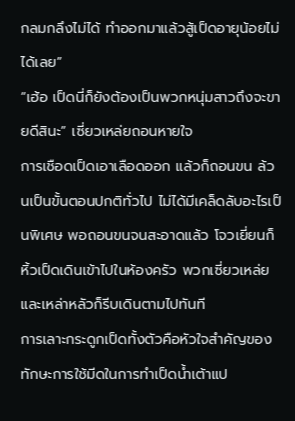กลมกลึงไม่ได้ ทำออกมาแล้วสู้เป็ดอายุน้อยไม่ได้เลย”
“เฮ้อ เป็ดนี่ก็ยังต้องเป็นพวกหนุ่มสาวถึงจะขายดีสินะ” เซี่ยวเหล่ยถอนหายใจ
การเชือดเป็ดเอาเลือดออก แล้วก็ถอนขน ล้วนเป็นขั้นตอนปกติทั่วไป ไม่ได้มีเคล็ดลับอะไรเป็นพิเศษ พอถอนขนจนสะอาดแล้ว โจวเยี่ยนก็หิ้วเป็ดเดินเข้าไปในห้องครัว พวกเซี่ยวเหล่ยและเหล่าหลัวก็รีบเดินตามไปทันที
การเลาะกระดูกเป็ดทั้งตัวคือหัวใจสำคัญของทักษะการใช้มีดในการทำเป็ดน้ำเต้าแป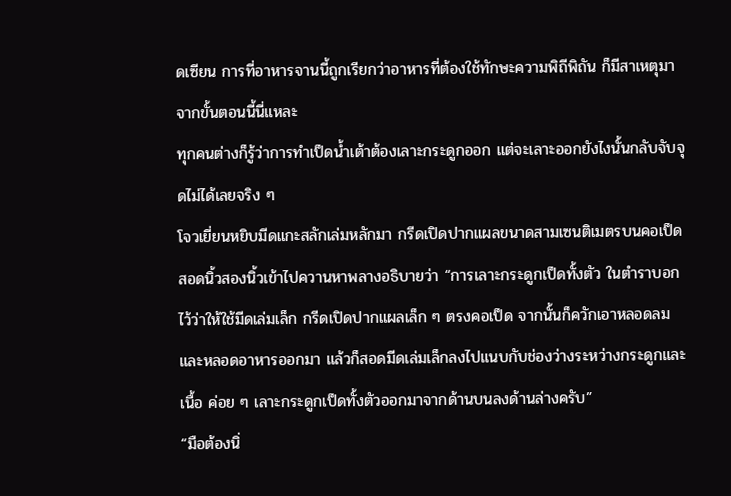ดเซียน การที่อาหารจานนี้ถูกเรียกว่าอาหารที่ต้องใช้ทักษะความพิถีพิถัน ก็มีสาเหตุมาจากขั้นตอนนี้นี่แหละ
ทุกคนต่างก็รู้ว่าการทำเป็ดน้ำเต้าต้องเลาะกระดูกออก แต่จะเลาะออกยังไงนั้นกลับจับจุดไม่ได้เลยจริง ๆ
โจวเยี่ยนหยิบมีดแกะสลักเล่มหลักมา กรีดเปิดปากแผลขนาดสามเซนติเมตรบนคอเป็ด สอดนิ้วสองนิ้วเข้าไปควานหาพลางอธิบายว่า “การเลาะกระดูกเป็ดทั้งตัว ในตำราบอกไว้ว่าให้ใช้มีดเล่มเล็ก กรีดเปิดปากแผลเล็ก ๆ ตรงคอเป็ด จากนั้นก็ควักเอาหลอดลมและหลอดอาหารออกมา แล้วก็สอดมีดเล่มเล็กลงไปแนบกับช่องว่างระหว่างกระดูกและเนื้อ ค่อย ๆ เลาะกระดูกเป็ดทั้งตัวออกมาจากด้านบนลงด้านล่างครับ”
“มือต้องนิ่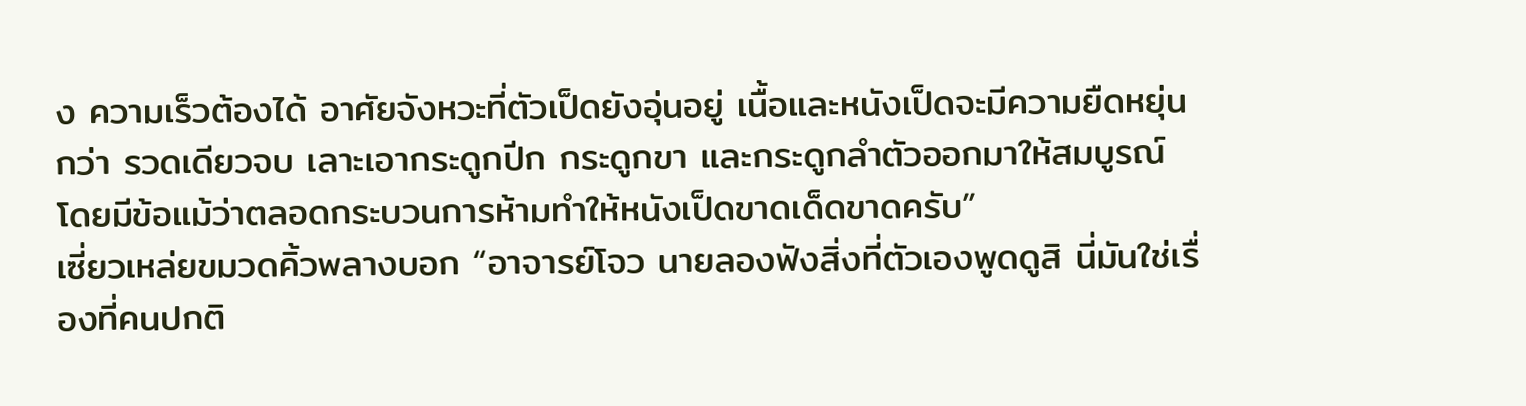ง ความเร็วต้องได้ อาศัยจังหวะที่ตัวเป็ดยังอุ่นอยู่ เนื้อและหนังเป็ดจะมีความยืดหยุ่นกว่า รวดเดียวจบ เลาะเอากระดูกปีก กระดูกขา และกระดูกลำตัวออกมาให้สมบูรณ์ โดยมีข้อแม้ว่าตลอดกระบวนการห้ามทำให้หนังเป็ดขาดเด็ดขาดครับ”
เซี่ยวเหล่ยขมวดคิ้วพลางบอก “อาจารย์โจว นายลองฟังสิ่งที่ตัวเองพูดดูสิ นี่มันใช่เรื่องที่คนปกติ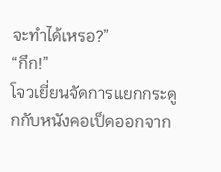จะทำได้เหรอ?”
“กึก!”
โจวเยี่ยนจัดการแยกกระดูกกับหนังคอเป็ดออกจาก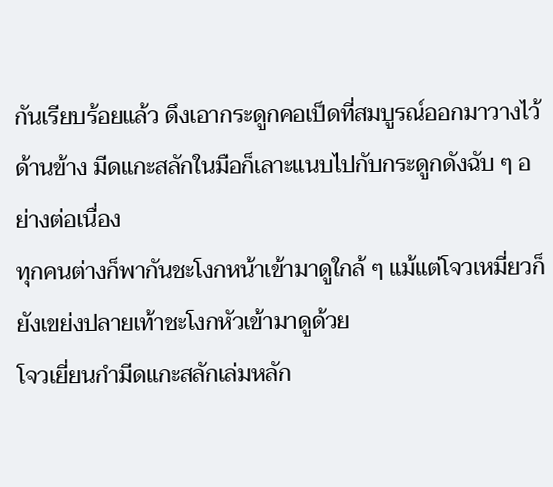กันเรียบร้อยแล้ว ดึงเอากระดูกคอเป็ดที่สมบูรณ์ออกมาวางไว้ด้านข้าง มีดแกะสลักในมือก็เลาะแนบไปกับกระดูกดังฉับ ๆ อย่างต่อเนื่อง
ทุกคนต่างก็พากันชะโงกหน้าเข้ามาดูใกล้ ๆ แม้แต่โจวเหมี่ยวก็ยังเขย่งปลายเท้าชะโงกหัวเข้ามาดูด้วย
โจวเยี่ยนกำมีดแกะสลักเล่มหลัก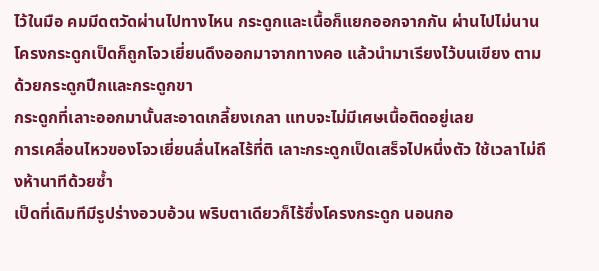ไว้ในมือ คมมีดตวัดผ่านไปทางไหน กระดูกและเนื้อก็แยกออกจากกัน ผ่านไปไม่นาน โครงกระดูกเป็ดก็ถูกโจวเยี่ยนดึงออกมาจากทางคอ แล้วนำมาเรียงไว้บนเขียง ตามด้วยกระดูกปีกและกระดูกขา
กระดูกที่เลาะออกมานั้นสะอาดเกลี้ยงเกลา แทบจะไม่มีเศษเนื้อติดอยู่เลย
การเคลื่อนไหวของโจวเยี่ยนลื่นไหลไร้ที่ติ เลาะกระดูกเป็ดเสร็จไปหนึ่งตัว ใช้เวลาไม่ถึงห้านาทีด้วยซ้ำ
เป็ดที่เดิมทีมีรูปร่างอวบอ้วน พริบตาเดียวก็ไร้ซึ่งโครงกระดูก นอนกอ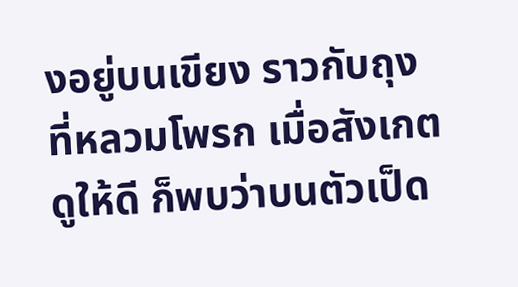งอยู่บนเขียง ราวกับถุงที่หลวมโพรก เมื่อสังเกตดูให้ดี ก็พบว่าบนตัวเป็ด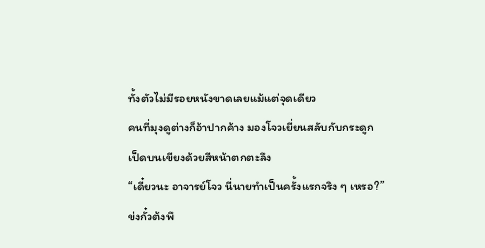ทั้งตัวไม่มีรอยหนังขาดเลยแม้แต่จุดเดียว
คนที่มุงดูต่างก็อ้าปากค้าง มองโจวเยี่ยนสลับกับกระดูกเป็ดบนเขียงด้วยสีหน้าตกตะลึง
“เดี๋ยวนะ อาจารย์โจว นี่นายทำเป็นครั้งแรกจริง ๆ เหรอ?” ข่งกั๋วต้งพึ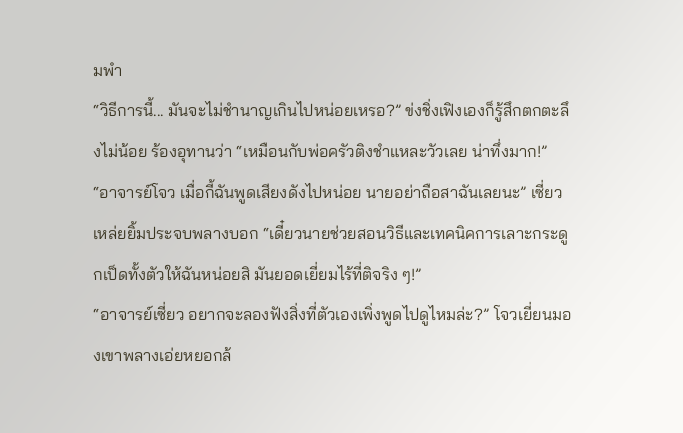มพำ
“วิธีการนี้... มันจะไม่ชำนาญเกินไปหน่อยเหรอ?” ข่งชิ่งเฟิงเองก็รู้สึกตกตะลึงไม่น้อย ร้องอุทานว่า “เหมือนกับพ่อครัวติงชำแหละวัวเลย น่าทึ่งมาก!”
“อาจารย์โจว เมื่อกี้ฉันพูดเสียงดังไปหน่อย นายอย่าถือสาฉันเลยนะ” เซี่ยวเหล่ยยิ้มประจบพลางบอก “เดี๋ยวนายช่วยสอนวิธีและเทคนิคการเลาะกระดูกเป็ดทั้งตัวให้ฉันหน่อยสิ มันยอดเยี่ยมไร้ที่ติจริง ๆ!”
“อาจารย์เซี่ยว อยากจะลองฟังสิ่งที่ตัวเองเพิ่งพูดไปดูไหมล่ะ?” โจวเยี่ยนมองเขาพลางเอ่ยหยอกล้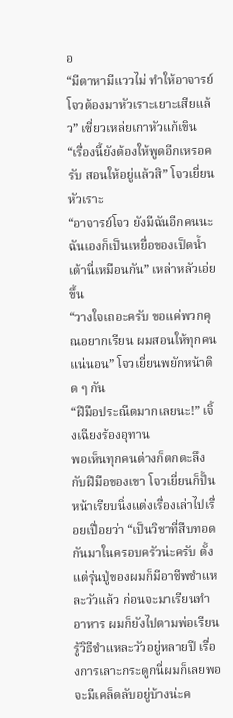อ
“มีตาหามีแววไม่ ทำให้อาจารย์โจวต้องมาหัวเราะเยาะเสียแล้ว” เซี่ยวเหล่ยเกาหัวแก้เขิน
“เรื่องนี้ยังต้องให้พูดอีกเหรอครับ สอนให้อยู่แล้วสิ” โจวเยี่ยนหัวเราะ
“อาจารย์โจว ยังมีฉันอีกคนนะ ฉันเองก็เป็นเหยื่อของเป็ดน้ำเต้านี่เหมือนกัน” เหล่าหลัวเอ่ยขึ้น
“วางใจเถอะครับ ขอแค่พวกคุณอยากเรียน ผมสอนให้ทุกคนแน่นอน” โจวเยี่ยนพยักหน้าติด ๆ กัน
“ฝีมือประณีตมากเลยนะ!” เจิ้งเฉียงร้องอุทาน
พอเห็นทุกคนต่างก็ตกตะลึงกับฝีมือของเขา โจวเยี่ยนก็ปั้นหน้าเรียบนิ่งแต่งเรื่องเล่าไปเรื่อยเปื่อยว่า “เป็นวิชาที่สืบทอดกันมาในครอบครัวน่ะครับ ตั้งแต่รุ่นปู่ของผมก็มีอาชีพชำแหละวัวแล้ว ก่อนจะมาเรียนทำอาหาร ผมก็ยังไปตามพ่อเรียนรู้วิธีชำแหละวัวอยู่หลายปี เรื่องการเลาะกระดูกนี่ผมก็เลยพอจะมีเคล็ดลับอยู่บ้างน่ะค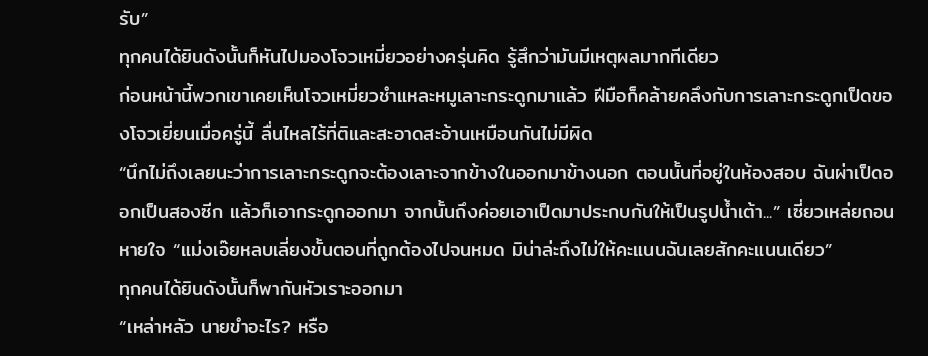รับ”
ทุกคนได้ยินดังนั้นก็หันไปมองโจวเหมี่ยวอย่างครุ่นคิด รู้สึกว่ามันมีเหตุผลมากทีเดียว
ก่อนหน้านี้พวกเขาเคยเห็นโจวเหมี่ยวชำแหละหมูเลาะกระดูกมาแล้ว ฝีมือก็คล้ายคลึงกับการเลาะกระดูกเป็ดของโจวเยี่ยนเมื่อครู่นี้ ลื่นไหลไร้ที่ติและสะอาดสะอ้านเหมือนกันไม่มีผิด
“นึกไม่ถึงเลยนะว่าการเลาะกระดูกจะต้องเลาะจากข้างในออกมาข้างนอก ตอนนั้นที่อยู่ในห้องสอบ ฉันผ่าเป็ดออกเป็นสองซีก แล้วก็เอากระดูกออกมา จากนั้นถึงค่อยเอาเป็ดมาประกบกันให้เป็นรูปน้ำเต้า...” เซี่ยวเหล่ยถอนหายใจ “แม่งเอ๊ยหลบเลี่ยงขั้นตอนที่ถูกต้องไปจนหมด มิน่าล่ะถึงไม่ให้คะแนนฉันเลยสักคะแนนเดียว”
ทุกคนได้ยินดังนั้นก็พากันหัวเราะออกมา
“เหล่าหลัว นายขำอะไร? หรือ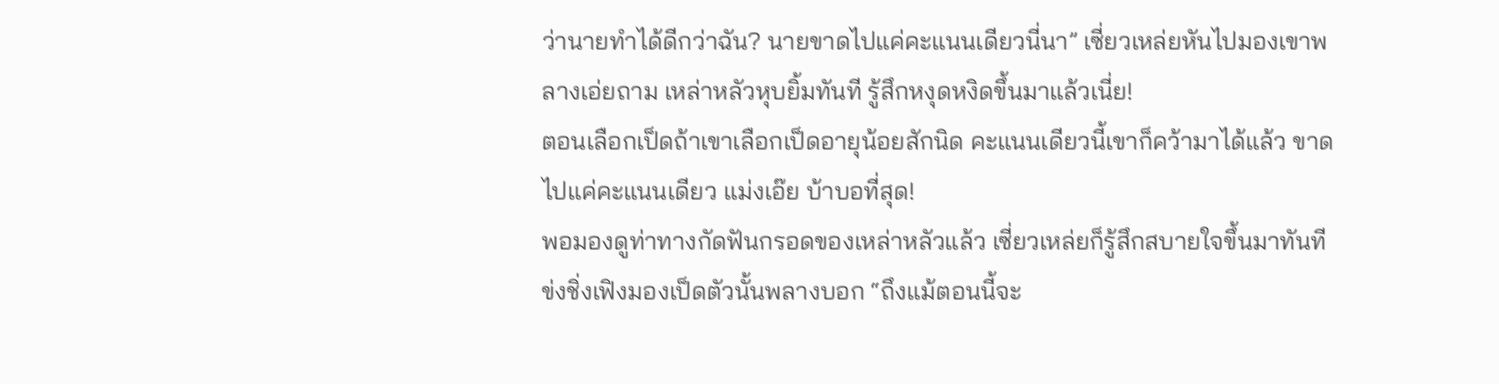ว่านายทำได้ดีกว่าฉัน? นายขาดไปแค่คะแนนเดียวนี่นา” เซี่ยวเหล่ยหันไปมองเขาพลางเอ่ยถาม เหล่าหลัวหุบยิ้มทันที รู้สึกหงุดหงิดขึ้นมาแล้วเนี่ย!
ตอนเลือกเป็ดถ้าเขาเลือกเป็ดอายุน้อยสักนิด คะแนนเดียวนี้เขาก็คว้ามาได้แล้ว ขาดไปแค่คะแนนเดียว แม่งเอ๊ย บ้าบอที่สุด!
พอมองดูท่าทางกัดฟันกรอดของเหล่าหลัวแล้ว เซี่ยวเหล่ยก็รู้สึกสบายใจขึ้นมาทันที
ข่งชิ่งเฟิงมองเป็ดตัวนั้นพลางบอก “ถึงแม้ตอนนี้จะ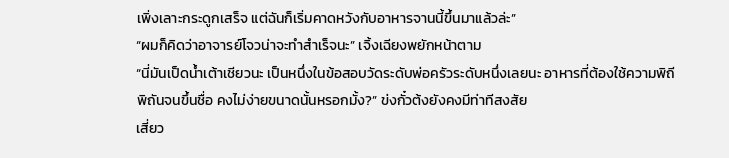เพิ่งเลาะกระดูกเสร็จ แต่ฉันก็เริ่มคาดหวังกับอาหารจานนี้ขึ้นมาแล้วล่ะ”
“ผมก็คิดว่าอาจารย์โจวน่าจะทำสำเร็จนะ” เจิ้งเฉียงพยักหน้าตาม
“นี่มันเป็ดน้ำเต้าเชียวนะ เป็นหนึ่งในข้อสอบวัดระดับพ่อครัวระดับหนึ่งเลยนะ อาหารที่ต้องใช้ความพิถีพิถันจนขึ้นชื่อ คงไม่ง่ายขนาดนั้นหรอกมั้ง?” ข่งกั๋วต้งยังคงมีท่าทีสงสัย
เสี่ยว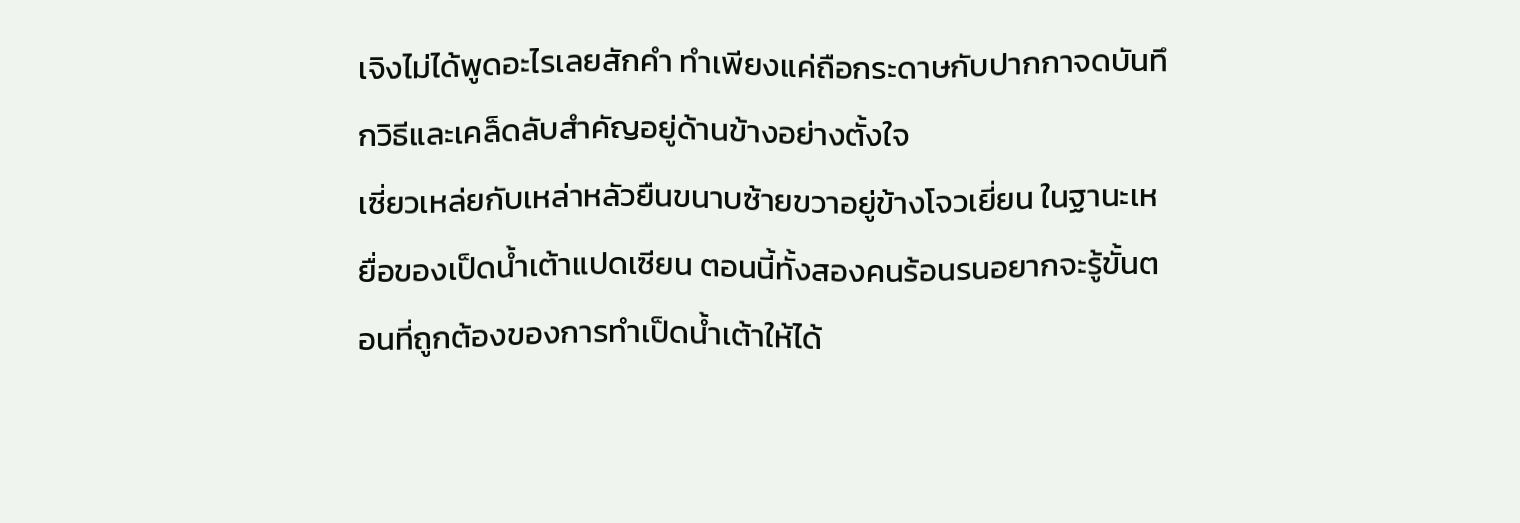เจิงไม่ได้พูดอะไรเลยสักคำ ทำเพียงแค่ถือกระดาษกับปากกาจดบันทึกวิธีและเคล็ดลับสำคัญอยู่ด้านข้างอย่างตั้งใจ
เซี่ยวเหล่ยกับเหล่าหลัวยืนขนาบซ้ายขวาอยู่ข้างโจวเยี่ยน ในฐานะเหยื่อของเป็ดน้ำเต้าแปดเซียน ตอนนี้ทั้งสองคนร้อนรนอยากจะรู้ขั้นตอนที่ถูกต้องของการทำเป็ดน้ำเต้าให้ได้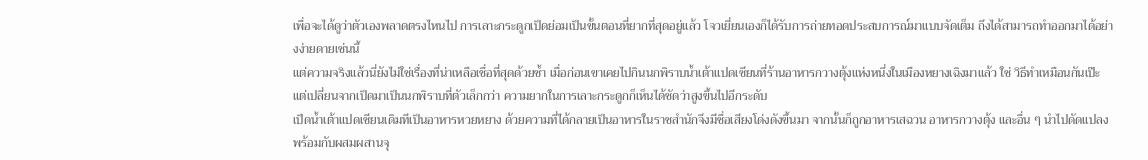เพื่อจะได้ดูว่าตัวเองพลาดตรงไหนไป การเลาะกระดูกเป็ดย่อมเป็นขั้นตอนที่ยากที่สุดอยู่แล้ว โจวเยี่ยนเองก็ได้รับการถ่ายทอดประสบการณ์มาแบบจัดเต็ม ถึงได้สามารถทำออกมาได้อย่างง่ายดายเช่นนี้
แต่ความจริงแล้วนี่ยังไม่ใช่เรื่องที่น่าเหลือเชื่อที่สุดด้วยซ้ำ เมื่อก่อนเขาเคยไปกินนกพิราบน้ำเต้าแปดเซียนที่ร้านอาหารกวางตุ้งแห่งหนึ่งในเมืองหยางเฉิงมาแล้ว ใช่ วิธีทำเหมือนกันเป๊ะ แต่เปลี่ยนจากเป็ดมาเป็นนกพิราบที่ตัวเล็กกว่า ความยากในการเลาะกระดูกก็เห็นได้ชัดว่าสูงขึ้นไปอีกระดับ
เป็ดน้ำเต้าแปดเซียนเดิมทีเป็นอาหารหวยหยาง ด้วยความที่ได้กลายเป็นอาหารในราชสำนักจึงมีชื่อเสียงโด่งดังขึ้นมา จากนั้นก็ถูกอาหารเสฉวน อาหารกวางตุ้ง และอื่น ๆ นำไปดัดแปลง พร้อมกับผสมผสานจุ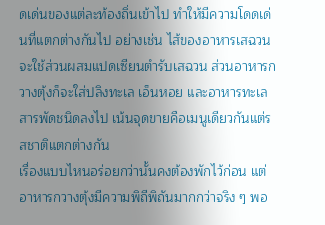ดเด่นของแต่ละท้องถิ่นเข้าไป ทำให้มีความโดดเด่นที่แตกต่างกันไป อย่างเช่น ไส้ของอาหารเสฉวนจะใช้ส่วนผสมแปดเซียนตำรับเสฉวน ส่วนอาหารกวางตุ้งก็จะใส่ปลิงทะเล เอ็นหอย และอาหารทะเลสารพัดชนิดลงไป เน้นจุดขายคือเมนูเดียวกันแต่รสชาติแตกต่างกัน
เรื่องแบบไหนอร่อยกว่านั้นคงต้องพักไว้ก่อน แต่อาหารกวางตุ้งมีความพิถีพิถันมากกว่าจริง ๆ พอ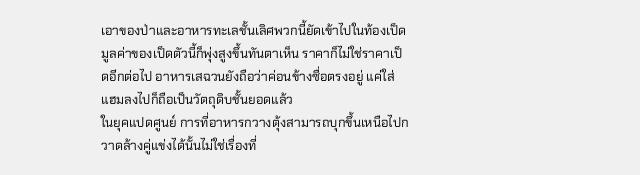เอาของป่าและอาหารทะเลชั้นเลิศพวกนี้ยัดเข้าไปในท้องเป็ด มูลค่าของเป็ดตัวนี้ก็พุ่งสูงขึ้นทันตาเห็น ราคาก็ไม่ใช่ราคาเป็ดอีกต่อไป อาหารเสฉวนยังถือว่าค่อนข้างซื่อตรงอยู่ แค่ใส่แฮมลงไปก็ถือเป็นวัตถุดิบชั้นยอดแล้ว
ในยุคแปดศูนย์ การที่อาหารกวางตุ้งสามารถบุกขึ้นเหนือไปกวาดล้างคู่แข่งได้นั้นไม่ใช่เรื่องที่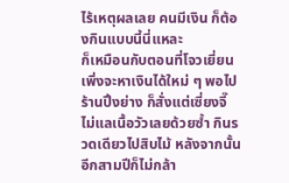ไร้เหตุผลเลย คนมีเงิน ก็ต้องกินแบบนี้นี่แหละ
ก็เหมือนกับตอนที่โจวเยี่ยนเพิ่งจะหาเงินได้ใหม่ ๆ พอไปร้านปิ้งย่าง ก็สั่งแต่เซี่ยงจี๊ ไม่แลเนื้อวัวเลยด้วยซ้ำ กินรวดเดียวไปสิบไม้ หลังจากนั้นอีกสามปีก็ไม่กล้า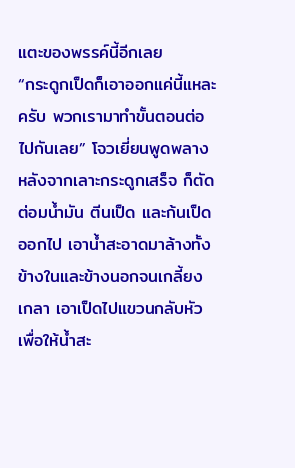แตะของพรรค์นี้อีกเลย
“กระดูกเป็ดก็เอาออกแค่นี้แหละครับ พวกเรามาทำขั้นตอนต่อไปกันเลย” โจวเยี่ยนพูดพลาง หลังจากเลาะกระดูกเสร็จ ก็ตัดต่อมน้ำมัน ตีนเป็ด และก้นเป็ดออกไป เอาน้ำสะอาดมาล้างทั้งข้างในและข้างนอกจนเกลี้ยงเกลา เอาเป็ดไปแขวนกลับหัวเพื่อให้น้ำสะ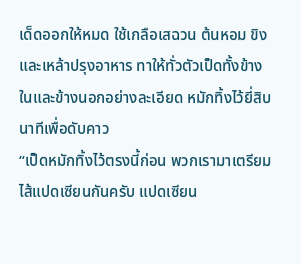เด็ดออกให้หมด ใช้เกลือเสฉวน ต้นหอม ขิง และเหล้าปรุงอาหาร ทาให้ทั่วตัวเป็ดทั้งข้างในและข้างนอกอย่างละเอียด หมักทิ้งไว้ยี่สิบนาทีเพื่อดับคาว
“เป็ดหมักทิ้งไว้ตรงนี้ก่อน พวกเรามาเตรียมไส้แปดเซียนกันครับ แปดเซียน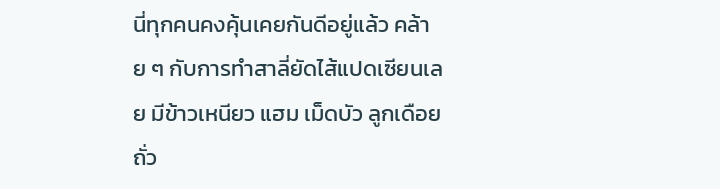นี่ทุกคนคงคุ้นเคยกันดีอยู่แล้ว คล้าย ๆ กับการทำสาลี่ยัดไส้แปดเซียนเลย มีข้าวเหนียว แฮม เม็ดบัว ลูกเดือย ถั่ว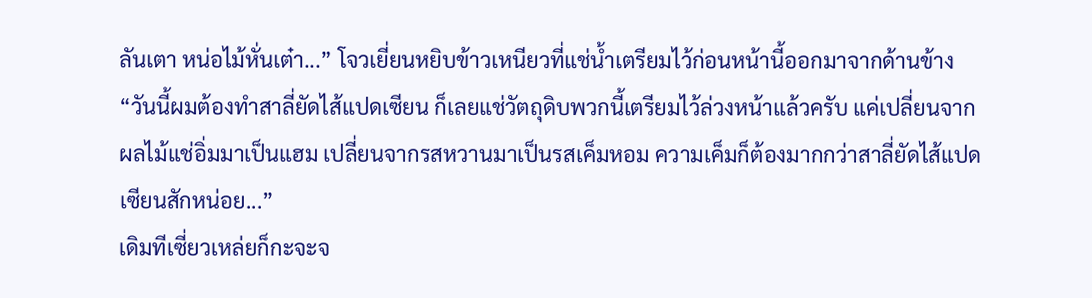ลันเตา หน่อไม้หั่นเต๋า...” โจวเยี่ยนหยิบข้าวเหนียวที่แช่น้ำเตรียมไว้ก่อนหน้านี้ออกมาจากด้านข้าง “วันนี้ผมต้องทำสาลี่ยัดไส้แปดเซียน ก็เลยแช่วัตถุดิบพวกนี้เตรียมไว้ล่วงหน้าแล้วครับ แค่เปลี่ยนจากผลไม้แช่อิ่มมาเป็นแฮม เปลี่ยนจากรสหวานมาเป็นรสเค็มหอม ความเค็มก็ต้องมากกว่าสาลี่ยัดไส้แปดเซียนสักหน่อย...”
เดิมทีเซี่ยวเหล่ยก็กะจะจ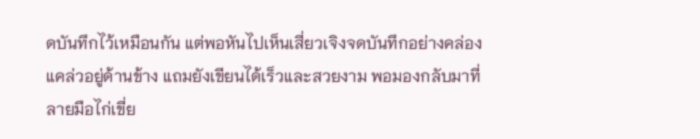ดบันทึกไว้เหมือนกัน แต่พอหันไปเห็นเสี่ยวเจิงจดบันทึกอย่างคล่องแคล่วอยู่ด้านข้าง แถมยังเขียนได้เร็วและสวยงาม พอมองกลับมาที่ลายมือไก่เขี่ย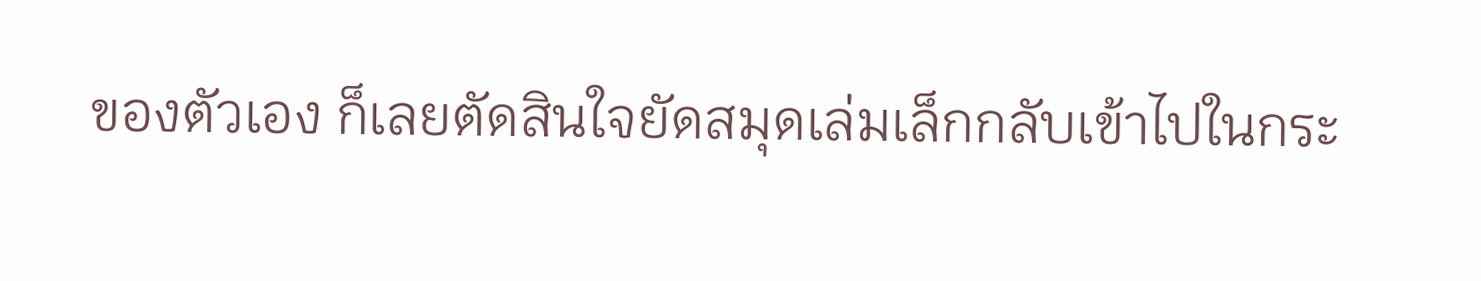ของตัวเอง ก็เลยตัดสินใจยัดสมุดเล่มเล็กกลับเข้าไปในกระ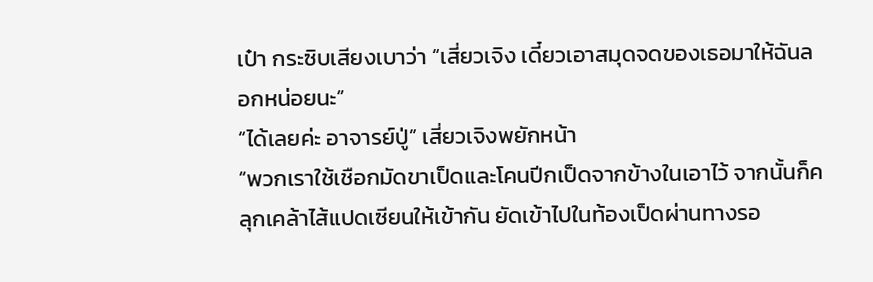เป๋า กระซิบเสียงเบาว่า “เสี่ยวเจิง เดี๋ยวเอาสมุดจดของเธอมาให้ฉันลอกหน่อยนะ”
“ได้เลยค่ะ อาจารย์ปู่” เสี่ยวเจิงพยักหน้า
“พวกเราใช้เชือกมัดขาเป็ดและโคนปีกเป็ดจากข้างในเอาไว้ จากนั้นก็คลุกเคล้าไส้แปดเซียนให้เข้ากัน ยัดเข้าไปในท้องเป็ดผ่านทางรอ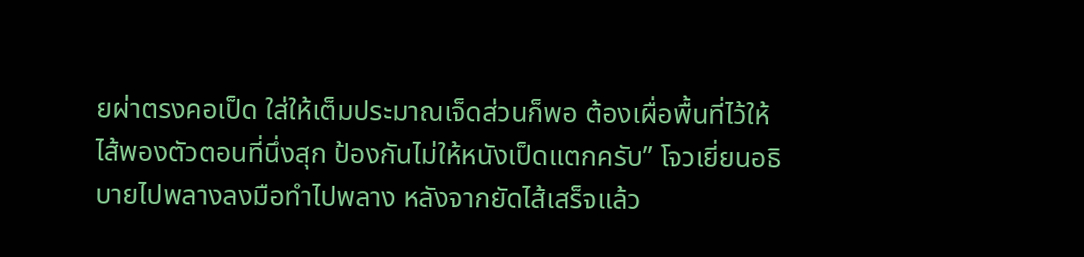ยผ่าตรงคอเป็ด ใส่ให้เต็มประมาณเจ็ดส่วนก็พอ ต้องเผื่อพื้นที่ไว้ให้ไส้พองตัวตอนที่นึ่งสุก ป้องกันไม่ให้หนังเป็ดแตกครับ” โจวเยี่ยนอธิบายไปพลางลงมือทำไปพลาง หลังจากยัดไส้เสร็จแล้ว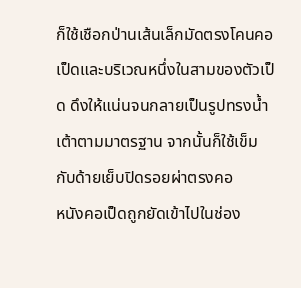ก็ใช้เชือกป่านเส้นเล็กมัดตรงโคนคอเป็ดและบริเวณหนึ่งในสามของตัวเป็ด ดึงให้แน่นจนกลายเป็นรูปทรงน้ำเต้าตามมาตรฐาน จากนั้นก็ใช้เข็มกับด้ายเย็บปิดรอยผ่าตรงคอ
หนังคอเป็ดถูกยัดเข้าไปในช่อง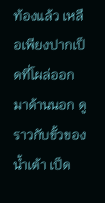ท้องแล้ว เหลือเพียงปากเป็ดที่โผล่ออกมาด้านนอก ดูราวกับขั้วของน้ำเต้า เป็ด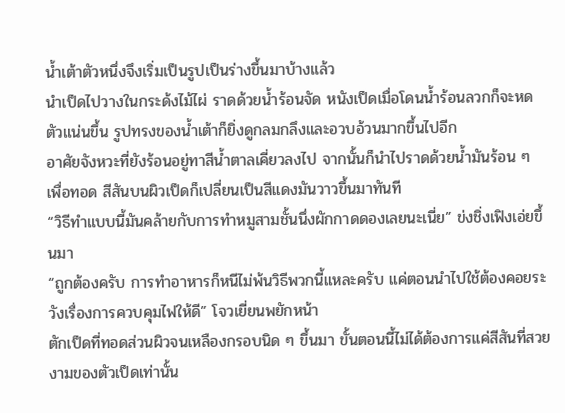น้ำเต้าตัวหนึ่งจึงเริ่มเป็นรูปเป็นร่างขึ้นมาบ้างแล้ว
นำเป็ดไปวางในกระด้งไม้ไผ่ ราดด้วยน้ำร้อนจัด หนังเป็ดเมื่อโดนน้ำร้อนลวกก็จะหดตัวแน่นขึ้น รูปทรงของน้ำเต้าก็ยิ่งดูกลมกลึงและอวบอ้วนมากขึ้นไปอีก
อาศัยจังหวะที่ยังร้อนอยู่ทาสีน้ำตาลเคี่ยวลงไป จากนั้นก็นำไปราดด้วยน้ำมันร้อน ๆ เพื่อทอด สีสันบนผิวเป็ดก็เปลี่ยนเป็นสีแดงมันวาวขึ้นมาทันที
“วิธีทำแบบนี้มันคล้ายกับการทำหมูสามชั้นนึ่งผักกาดดองเลยนะเนี่ย” ข่งชิ่งเฟิงเอ่ยขึ้นมา
“ถูกต้องครับ การทำอาหารก็หนีไม่พ้นวิธีพวกนี้แหละครับ แค่ตอนนำไปใช้ต้องคอยระวังเรื่องการควบคุมไฟให้ดี” โจวเยี่ยนพยักหน้า
ตักเป็ดที่ทอดส่วนผิวจนเหลืองกรอบนิด ๆ ขึ้นมา ขั้นตอนนี้ไม่ได้ต้องการแค่สีสันที่สวยงามของตัวเป็ดเท่านั้น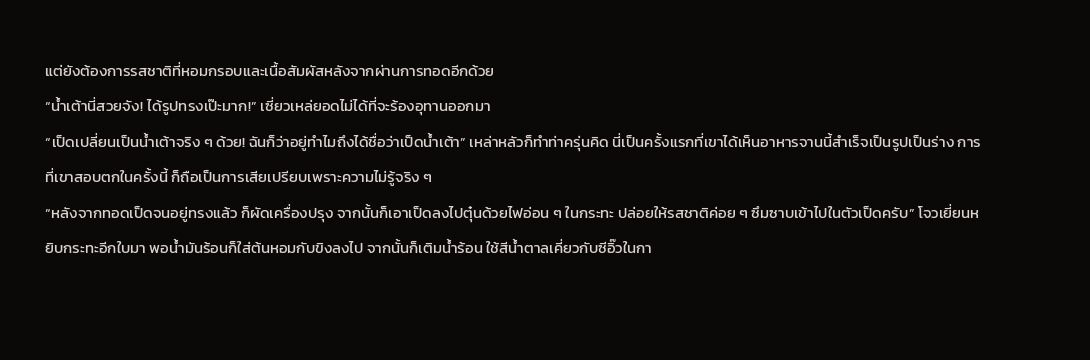แต่ยังต้องการรสชาติที่หอมกรอบและเนื้อสัมผัสหลังจากผ่านการทอดอีกด้วย
“น้ำเต้านี่สวยจัง! ได้รูปทรงเป๊ะมาก!” เซี่ยวเหล่ยอดไม่ได้ที่จะร้องอุทานออกมา
“เป็ดเปลี่ยนเป็นน้ำเต้าจริง ๆ ด้วย! ฉันก็ว่าอยู่ทำไมถึงได้ชื่อว่าเป็ดน้ำเต้า” เหล่าหลัวก็ทำท่าครุ่นคิด นี่เป็นครั้งแรกที่เขาได้เห็นอาหารจานนี้สำเร็จเป็นรูปเป็นร่าง การที่เขาสอบตกในครั้งนี้ ก็ถือเป็นการเสียเปรียบเพราะความไม่รู้จริง ๆ
“หลังจากทอดเป็ดจนอยู่ทรงแล้ว ก็ผัดเครื่องปรุง จากนั้นก็เอาเป็ดลงไปตุ๋นด้วยไฟอ่อน ๆ ในกระทะ ปล่อยให้รสชาติค่อย ๆ ซึมซาบเข้าไปในตัวเป็ดครับ” โจวเยี่ยนหยิบกระทะอีกใบมา พอน้ำมันร้อนก็ใส่ต้นหอมกับขิงลงไป จากนั้นก็เติมน้ำร้อน ใช้สีน้ำตาลเคี่ยวกับซีอิ๊วในกา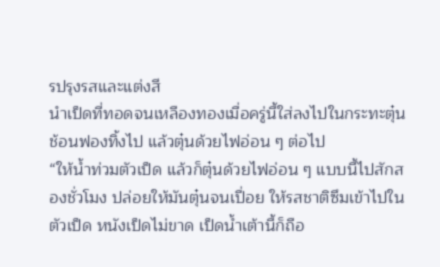รปรุงรสและแต่งสี
นำเป็ดที่ทอดจนเหลืองทองเมื่อครู่นี้ใส่ลงไปในกระทะตุ๋น ช้อนฟองทิ้งไป แล้วตุ๋นด้วยไฟอ่อน ๆ ต่อไป
“ให้น้ำท่วมตัวเป็ด แล้วก็ตุ๋นด้วยไฟอ่อน ๆ แบบนี้ไปสักสองชั่วโมง ปล่อยให้มันตุ๋นจนเปื่อย ให้รสชาติซึมเข้าไปในตัวเป็ด หนังเป็ดไม่ขาด เป็ดน้ำเต้านี้ก็ถือ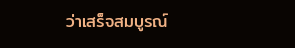ว่าเสร็จสมบูรณ์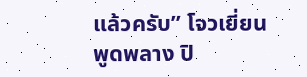แล้วครับ” โจวเยี่ยนพูดพลาง ปิ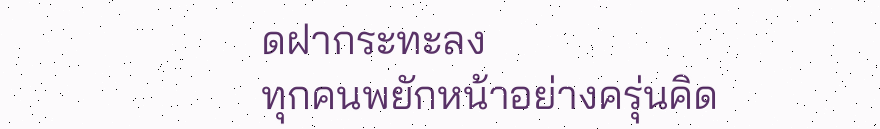ดฝากระทะลง
ทุกคนพยักหน้าอย่างครุ่นคิด